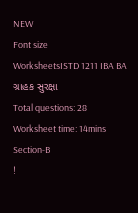NEW
Font size
WorksheetsISTD 1211 IBA BA ગ્રાહક સુરક્ષા
Total questions: 28
Worksheet time: 14mins
Section-B
!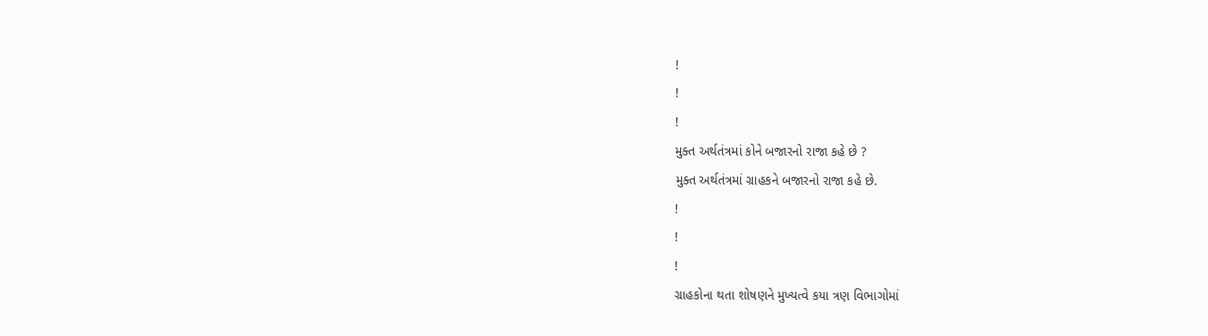!
!
!
મુક્ત અર્થતંત્રમાં કોને બજારનો રાજા કહે છે ?
મુક્ત અર્થતંત્રમાં ગ્રાહકને બજારનો રાજા કહે છે.
!
!
!
ગ્રાહકોના થતા શોષણને મુખ્યત્વે કયા ત્રણ વિભાગોમાં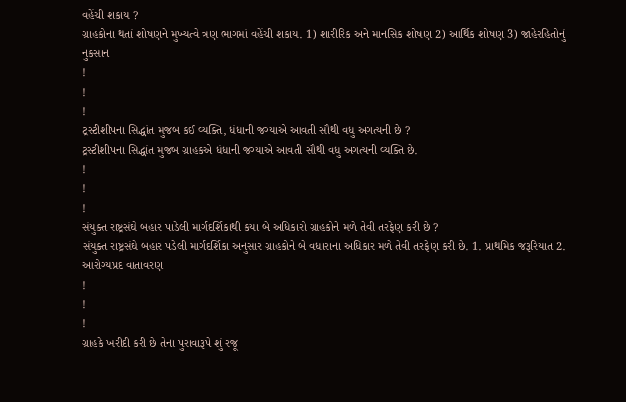વહેંચી શકાય ?
ગ્રાહકોના થતાં શોષણને મુખ્યત્વે ત્રણ ભાગમાં વહેંચી શકાય. 1) શારીરિક અને માનસિક શોષણ 2) આર્થિક શોષણ 3) જાહેરહિતોનું નુકસાન
!
!
!
ટ્રસ્ટીશીપના સિદ્ધાંત મુજબ કઈ વ્યક્તિ, ધંધાની જગ્યાએ આવતી સૌથી વધુ અગત્યની છે ?
ટ્રસ્ટીશીપના સિદ્ધાંત મુજબ ગ્રાહકએ ધંધાની જગ્યાએ આવતી સૌથી વધુ અગત્યની વ્યક્તિ છે.
!
!
!
સંયુક્ત રાષ્ટ્રસંઘે બહાર પાડેલી માર્ગદર્શિકાથી કયા બે અધિકારો ગ્રાહકોને મળે તેવી તરફેણ કરી છે ?
સંયુક્ત રાષ્ટ્રસંઘે બહાર પડેલી માર્ગદર્શિકા અનુસાર ગ્રાહકોને બે વધારાના અધિકાર મળે તેવી તરફેણ કરી છે. 1. પ્રાથમિક જરૂરિયાત 2. આરોગ્યપ્રદ વાતાવરણ
!
!
!
ગ્રાહકે ખરીદી કરી છે તેના પુરાવારૂપે શું રજૂ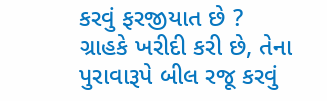કરવું ફરજીયાત છે ?
ગ્રાહકે ખરીદી કરી છે, તેના પુરાવારૂપે બીલ રજૂ કરવું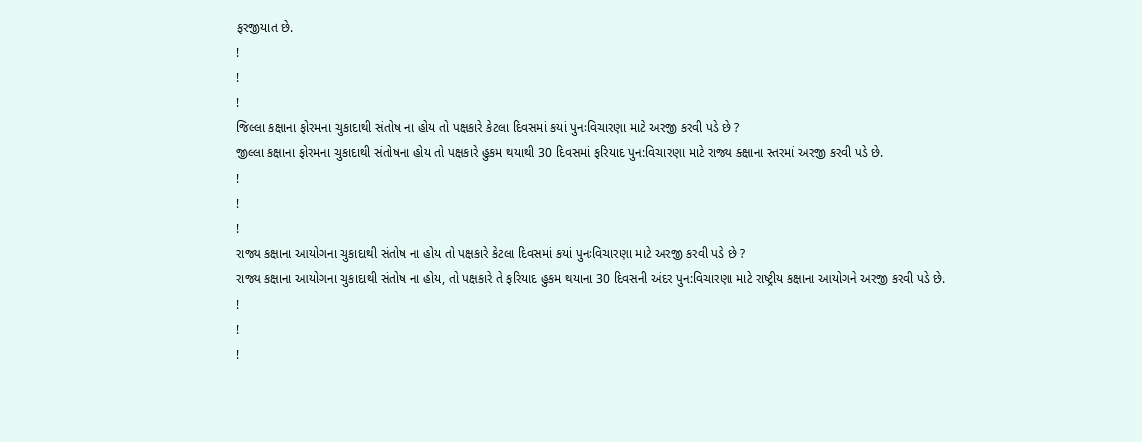ફરજીયાત છે.
!
!
!
જિલ્લા કક્ષાના ફોરમના ચુકાદાથી સંતોષ ના હોય તો પક્ષકારે કેટલા દિવસમાં કયાં પુનઃવિચારણા માટે અરજી કરવી પડે છે ?
જીલ્લા કક્ષાના ફોરમના ચુકાદાથી સંતોષના હોય તો પક્ષકારે હુકમ થયાથી 30 દિવસમાં ફરિયાદ પુન:વિચારણા માટે રાજ્ય ક્ક્ષાના સ્તરમાં અરજી કરવી પડે છે.
!
!
!
રાજ્ય કક્ષાના આયોગના ચુકાદાથી સંતોષ ના હોય તો પક્ષકારે કેટલા દિવસમાં કયાં પુનઃવિચારણા માટે અરજી કરવી પડે છે ?
રાજ્ય કક્ષાના આયોગના ચુકાદાથી સંતોષ ના હોય, તો પક્ષકારે તે ફરિયાદ હુકમ થયાના 30 દિવસની અંદર પુન:વિચારણા માટે રાષ્ટ્રીય કક્ષાના આયોગને અરજી કરવી પડે છે.
!
!
!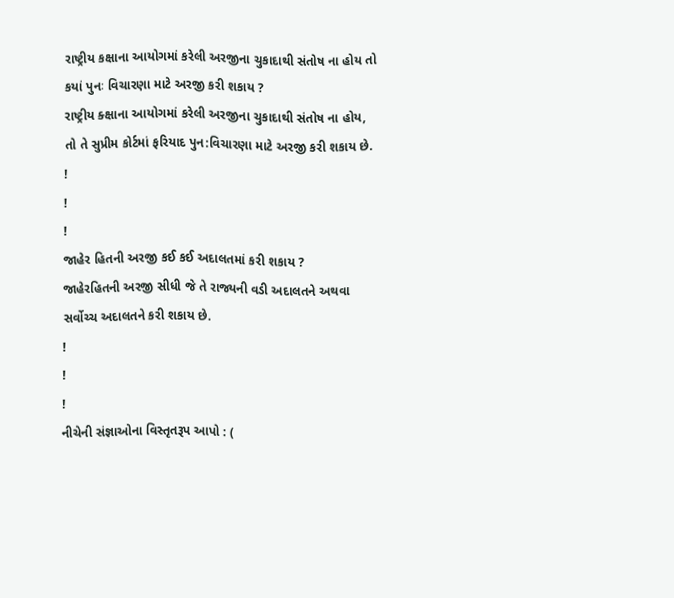રાષ્ટ્રીય કક્ષાના આયોગમાં કરેલી અરજીના ચુકાદાથી સંતોષ ના હોય તો કયાં પુનઃ વિચારણા માટે અરજી કરી શકાય ?
રાષ્ટ્રીય ક્ક્ષાના આયોગમાં કરેલી અરજીના ચુકાદાથી સંતોષ ના હોય, તો તે સુપ્રીમ કોર્ટમાં ફરિયાદ પુન:વિચારણા માટે અરજી કરી શકાય છે.
!
!
!
જાહેર હિતની અરજી કઈ કઈ અદાલતમાં કરી શકાય ?
જાહેરહિતની અરજી સીધી જે તે રાજ્યની વડી અદાલતને અથવા સર્વોચ્ચ અદાલતને કરી શકાય છે.
!
!
!
નીચેની સંજ્ઞાઓના વિસ્તૃતરૂપ આપો : (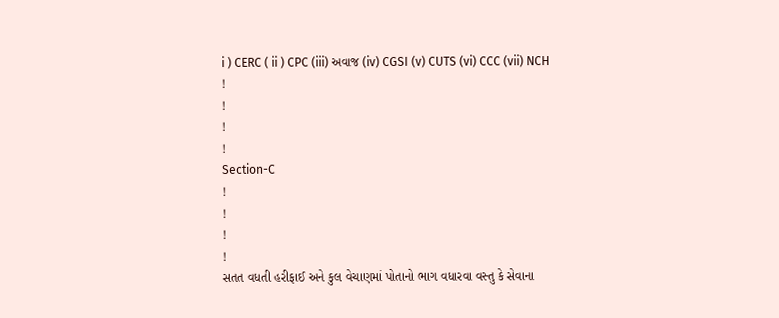i ) CERC ( ii ) CPC (iii) અવાજ (iv) CGSI (v) CUTS (vi) CCC (vii) NCH
!
!
!
!
Section-C
!
!
!
!
સતત વધતી હરીફાઈ અને કુલ વેચાણમાં પોતાનો ભાગ વધારવા વસ્તુ કે સેવાના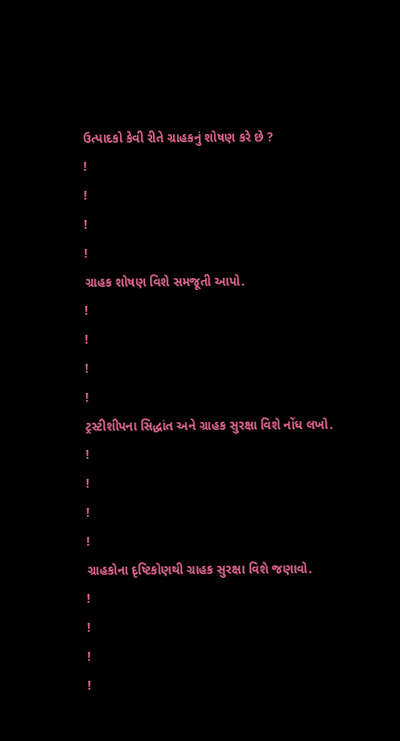ઉત્પાદકો કેવી રીતે ગ્રાહકનું શોષણ કરે છે ?
!
!
!
!
ગ્રાહક શોષણ વિશે સમજૂતી આપો.
!
!
!
!
ટ્રસ્ટીશીપના સિદ્ધાંત અને ગ્રાહક સુરક્ષા વિશે નોંધ લખો.
!
!
!
!
ગ્રાહકોના દૃષ્ટિકોણથી ગ્રાહક સુરક્ષા વિશે જણાવો.
!
!
!
!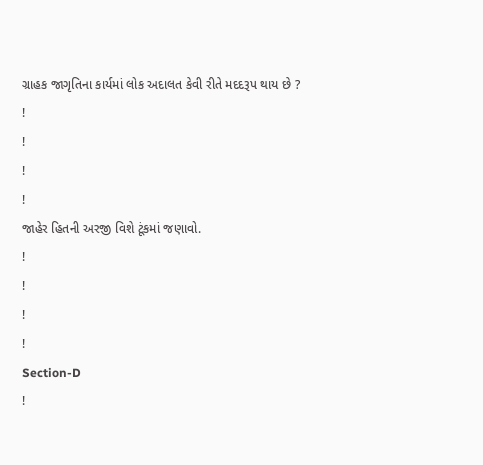ગ્રાહક જાગૃતિના કાર્યમાં લોક અદાલત કેવી રીતે મદદરૂપ થાય છે ?
!
!
!
!
જાહેર હિતની અરજી વિશે ટૂંકમાં જણાવો.
!
!
!
!
Section-D
!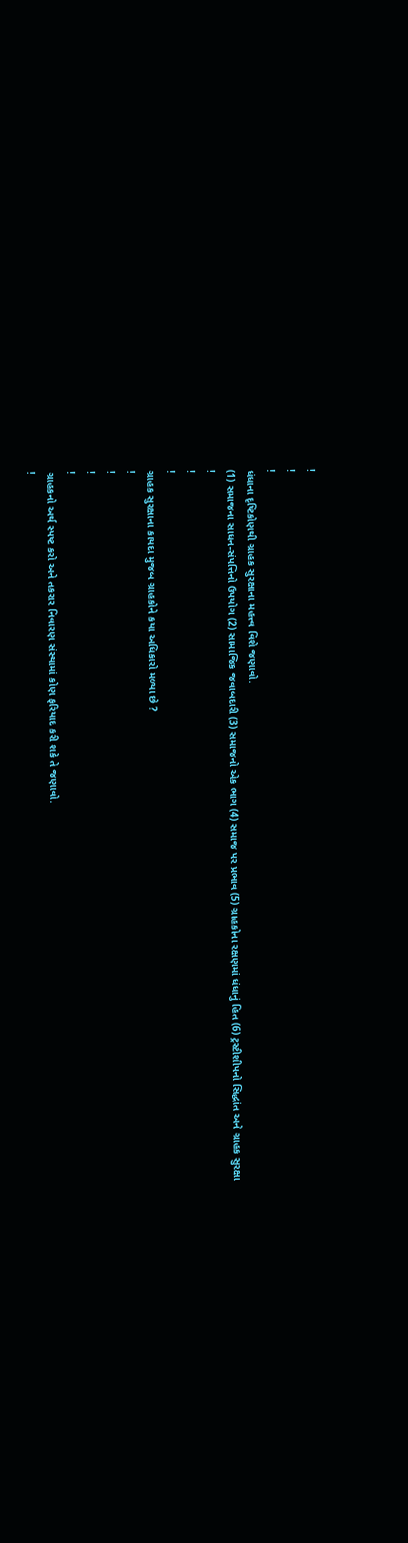!
!
!
ધંધાના દૃષ્ટિકોણથી ગ્રાહક સુરક્ષાના મહત્ત્વ વિશે જણાવો.
(1) સમાજના સાધન-સંપત્તિનો ઉપયોગ (2) સામાજિક જવાબદારી (3) સમાજનો એક ભાગ (4) સમાજ પર પ્રભાવ (5) ગ્રાહકોના રક્ષણમાં ધંધાનું હિત (6) ટ્રસ્ટીશીપનો સિદ્ધાંત અને ગ્રાહક સુરક્ષા
!
!
!
ગ્રાહક સુરક્ષાના કાયદા મુજબ ગ્રાહકોને કયા અધિકારો મળ્યા છે ?
!
!
!
!
ગ્રાહકનો અર્થ સ્પષ્ટ કરો અને તકરાર નિવારણ સંસ્થામાં કોણ ફરિયાદ કરી શકે તે જણાવો.
!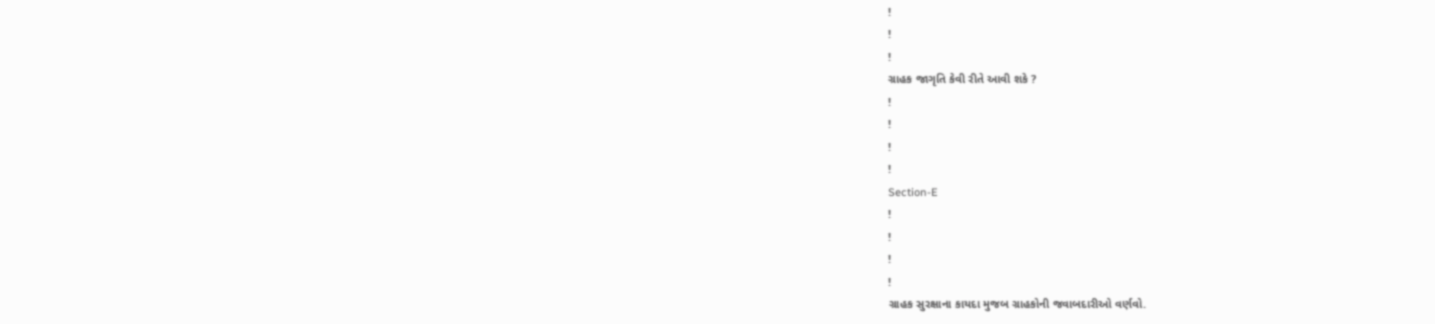!
!
!
ગ્રાહક જાગૃતિ કેવી રીતે આવી શકે ?
!
!
!
!
Section-E
!
!
!
!
ગ્રાહક સુરક્ષાના કાયદા મુજબ ગ્રાહકોની જવાબદારીઓ વર્ણવો.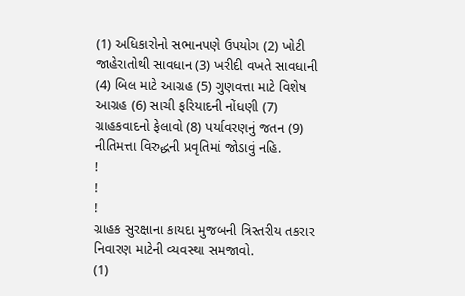(1) અધિકારોનો સભાનપણે ઉપયોગ (2) ખોટી જાહેરાતોથી સાવધાન (3) ખરીદી વખતે સાવધાની (4) બિલ માટે આગ્રહ (5) ગુણવત્તા માટે વિશેષ આગ્રહ (6) સાચી ફરિયાદની નોંધણી (7) ગ્રાહકવાદનો ફેલાવો (8) પર્યાવરણનું જતન (9) નીતિમત્તા વિરુદ્ધની પ્રવૃતિમાં જોડાવું નહિ.
!
!
!
ગ્રાહક સુરક્ષાના કાયદા મુજબની ત્રિસ્તરીય તકરાર નિવારણ માટેની વ્યવસ્થા સમજાવો.
(1)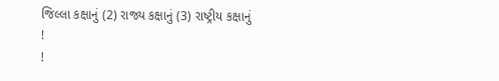જિલ્લા કક્ષાનું (2) રાજ્ય કક્ષાનું (3) રાષ્ટ્રીય કક્ષાનું
!
!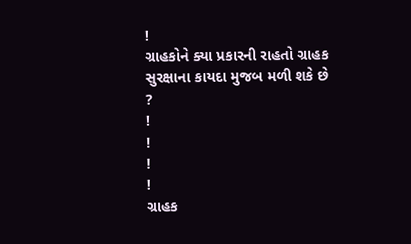!
ગ્રાહકોને ક્યા પ્રકારની રાહતો ગ્રાહક સુરક્ષાના કાયદા મુજબ મળી શકે છે ?
!
!
!
!
ગ્રાહક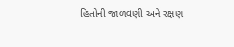હિતોની જાળવણી અને રક્ષણ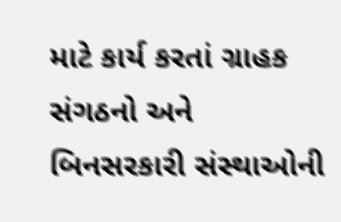માટે કાર્ય કરતાં ગ્રાહક સંગઠનો અને બિનસરકારી સંસ્થાઓની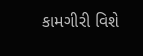કામગીરી વિશે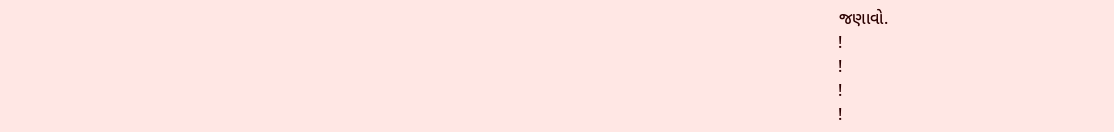જણાવો.
!
!
!
!